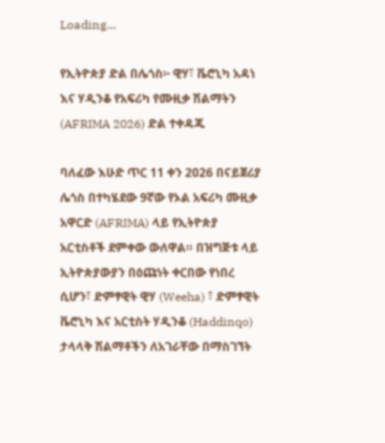Loading...

የኢትዮጵያ ድል በሌጎስ፦ ዊሃ፣ ቬሮኒካ አዳነ እና ሃዲንቆ የአፍሪካ የሙዚቃ ሽልማትን (AFRIMA 2026) ድል ተቀዳጁ

ባለፈው እሁድ ጥር 11 ቀን 2026 በናይጀሪያ ሌጎስ በተካሄደው 9ኛው የኦል አፍሪካ ሙዚቃ አዋርድ (AFRIMA) ላይ የኢትዮጵያ አርቲስቶች ደምቀው ውለዋል። በዝግጅቱ ላይ ኢትዮጵያውያን በዕጩነት ቀርበው የነበረ ሲሆን፣ ድምፃዊት ዊሃ (Weeha) ፣ ድምፃዊት ቬሮኒካ እና አርቲስት ሃዲንቆ (Haddinqo) ታላላቅ ሽልማቶችን ለአገራቸው በማስገኘት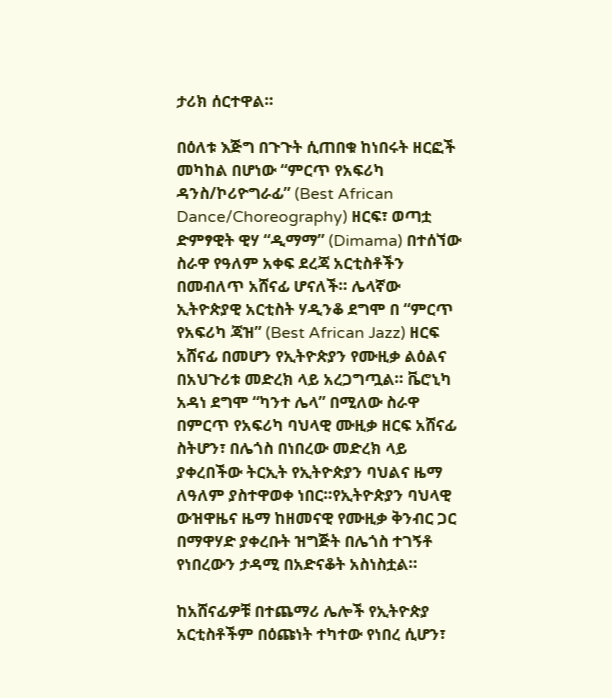ታሪክ ሰርተዋል።

በዕለቱ እጅግ በጉጉት ሲጠበቁ ከነበሩት ዘርፎች መካከል በሆነው “ምርጥ የአፍሪካ ዳንስ/ኮሪዮግራፊ” (Best African Dance/Choreography) ዘርፍ፣ ወጣቷ ድምፃዊት ዊሃ “ዲማማ” (Dimama) በተሰኘው ስራዋ የዓለም አቀፍ ደረጃ አርቲስቶችን በመብለጥ አሸናፊ ሆናለች። ሌላኛው ኢትዮጵያዊ አርቲስት ሃዲንቆ ደግሞ በ “ምርጥ የአፍሪካ ጃዝ” (Best African Jazz) ዘርፍ አሸናፊ በመሆን የኢትዮጵያን የሙዚቃ ልዕልና በአህጉሪቱ መድረክ ላይ አረጋግጧል። ቬሮኒካ አዳነ ደግሞ “ካንተ ሌላ” በሚለው ስራዋ በምርጥ የአፍሪካ ባህላዊ ሙዚቃ ዘርፍ አሸናፊ ስትሆን፣ በሌጎስ በነበረው መድረክ ላይ ያቀረበችው ትርኢት የኢትዮጵያን ባህልና ዜማ ለዓለም ያስተዋወቀ ነበር።የኢትዮጵያን ባህላዊ ውዝዋዜና ዜማ ከዘመናዊ የሙዚቃ ቅንብር ጋር በማዋሃድ ያቀረቡት ዝግጅት በሌጎስ ተገኝቶ የነበረውን ታዳሚ በአድናቆት አስነስቷል።

ከአሸናፊዎቹ በተጨማሪ ሌሎች የኢትዮጵያ አርቲስቶችም በዕጩነት ተካተው የነበረ ሲሆን፣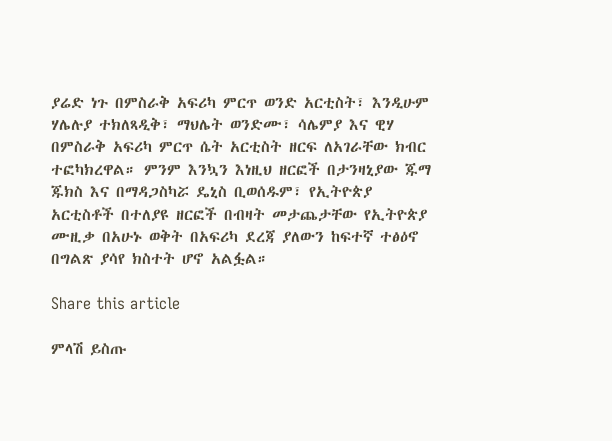ያሬድ ነጉ በምስራቅ አፍሪካ ምርጥ ወንድ አርቲስት፣ እንዲሁም ሃሌሉያ ተክለጻዲቅ፣ ማህሌት ወንድሙ፣ ሳሌምያ እና ዊሃ በምስራቅ አፍሪካ ምርጥ ሴት አርቲስት ዘርፍ ለአገራቸው ክብር ተፎካክረዋል። ምንም እንኳን እነዚህ ዘርፎች በታንዛኒያው ጁማ ጁክስ እና በማዳጋስካሯ ዴኒስ ቢወሰዱም፣ የኢትዮጵያ አርቲስቶች በተለያዩ ዘርፎች በብዛት መታጨታቸው የኢትዮጵያ ሙዚቃ በአሁኑ ወቅት በአፍሪካ ደረጃ ያለውን ከፍተኛ ተፅዕኖ በግልጽ ያሳየ ክስተት ሆኖ አልፏል።

Share this article

ምላሽ ይስጡ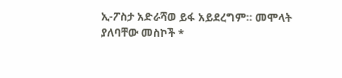ኢ-ፖስታ አድራሻወ ይፋ አይደረግም። መሞላት ያለባቸው መስኮች *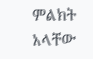ምልክት አላቸው